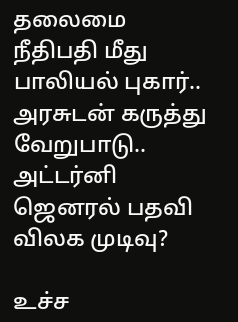தலைமை நீதிபதி மீது பாலியல் புகார்.. அரசுடன் கருத்து வேறுபாடு.. அட்டர்னி ஜெனரல் பதவி விலக முடிவு?

உச்ச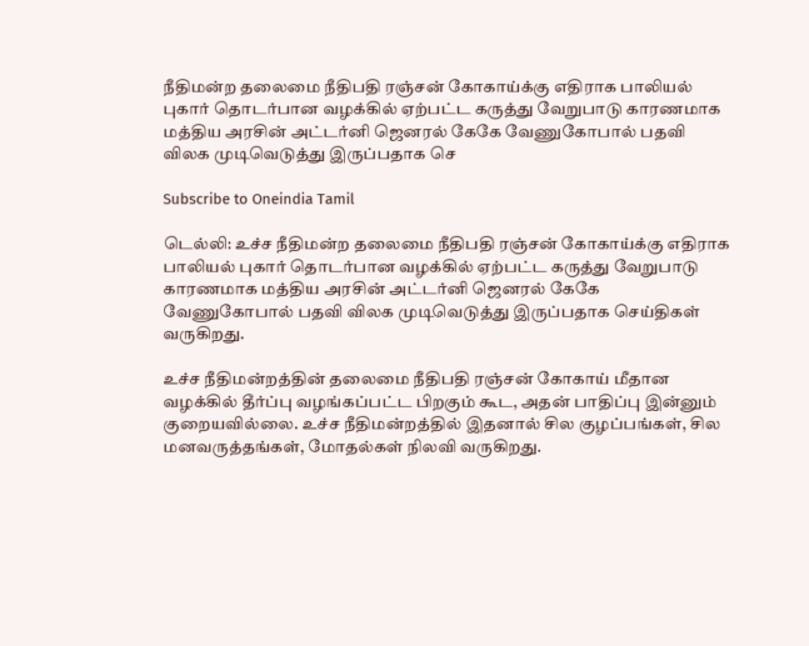நீதிமன்ற தலைமை நீதிபதி ரஞ்சன் கோகாய்க்கு எதிராக பாலியல் புகார் தொடர்பான வழக்கில் ஏற்பட்ட கருத்து வேறுபாடு காரணமாக மத்திய அரசின் அட்டர்னி ஜெனரல் கேகே வேணுகோபால் பதவி விலக முடிவெடுத்து இருப்பதாக செ

Subscribe to Oneindia Tamil

டெல்லி: உச்ச நீதிமன்ற தலைமை நீதிபதி ரஞ்சன் கோகாய்க்கு எதிராக பாலியல் புகார் தொடர்பான வழக்கில் ஏற்பட்ட கருத்து வேறுபாடு காரணமாக மத்திய அரசின் அட்டர்னி ஜெனரல் கேகே வேணுகோபால் பதவி விலக முடிவெடுத்து இருப்பதாக செய்திகள் வருகிறது.

உச்ச நீதிமன்றத்தின் தலைமை நீதிபதி ரஞ்சன் கோகாய் மீதான வழக்கில் தீர்ப்பு வழங்கப்பட்ட பிறகும் கூட, அதன் பாதிப்பு இன்னும் குறையவில்லை. உச்ச நீதிமன்றத்தில் இதனால் சில குழப்பங்கள், சில மனவருத்தங்கள், மோதல்கள் நிலவி வருகிறது.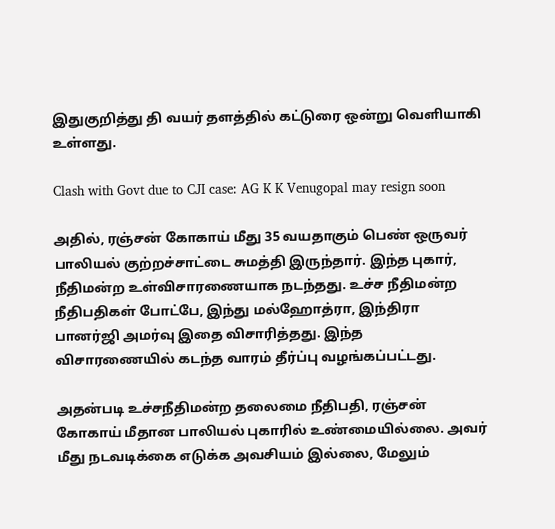இதுகுறித்து தி வயர் தளத்தில் கட்டுரை ஒன்று வெளியாகி உள்ளது.

Clash with Govt due to CJI case: AG K K Venugopal may resign soon

அதில், ரஞ்சன் கோகாய் மீது 35 வயதாகும் பெண் ஒருவர் பாலியல் குற்றச்சாட்டை சுமத்தி இருந்தார். இந்த புகார், நீதிமன்ற உள்விசாரணையாக நடந்தது. உச்ச நீதிமன்ற நீதிபதிகள் போட்பே, இந்து மல்ஹோத்ரா, இந்திரா பானர்ஜி அமர்வு இதை விசாரித்தது. இந்த விசாரணையில் கடந்த வாரம் தீர்ப்பு வழங்கப்பட்டது.

அதன்படி உச்சநீதிமன்ற தலைமை நீதிபதி, ரஞ்சன் கோகாய் மீதான பாலியல் புகாரில் உண்மையில்லை. அவர் மீது நடவடிக்கை எடுக்க அவசியம் இல்லை, மேலும்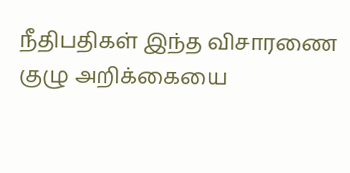நீதிபதிகள் இந்த விசாரணை குழு அறிக்கையை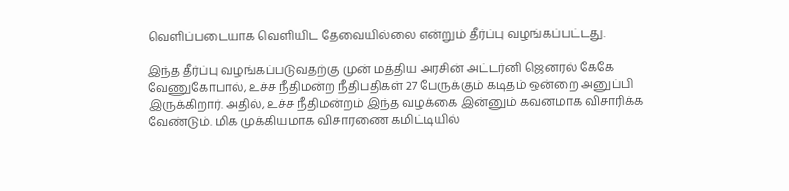வெளிப்படையாக வெளியிட தேவையில்லை என்றும் தீர்ப்பு வழங்கப்பட்டது.

இந்த தீர்ப்பு வழங்கப்படுவதற்கு முன் மத்திய அரசின் அட்டர்னி ஜெனரல் கேகே வேணுகோபால், உச்ச நீதிமன்ற நீதிபதிகள் 27 பேருக்கும் கடிதம் ஒன்றை அனுப்பி இருக்கிறார். அதில், உச்ச நீதிமன்றம் இந்த வழக்கை இன்னும் கவனமாக விசாரிக்க வேண்டும். மிக முக்கியமாக விசாரணை கமிட்டியில்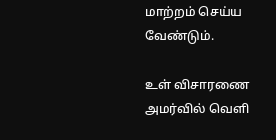மாற்றம் செய்ய வேண்டும்.

உள் விசாரணை அமர்வில் வெளி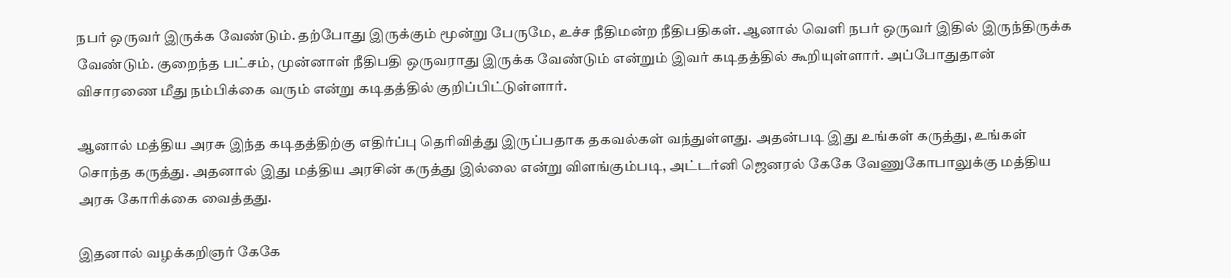நபர் ஒருவர் இருக்க வேண்டும். தற்போது இருக்கும் மூன்று பேருமே, உச்ச நீதிமன்ற நீதிபதிகள். ஆனால் வெளி நபர் ஒருவர் இதில் இருந்திருக்க வேண்டும். குறைந்த பட்சம், முன்னாள் நீதிபதி ஒருவராது இருக்க வேண்டும் என்றும் இவர் கடிதத்தில் கூறியுள்ளார். அப்போதுதான் விசாரணை மீது நம்பிக்கை வரும் என்று கடிதத்தில் குறிப்பிட்டுள்ளார்.

ஆனால் மத்திய அரசு இந்த கடிதத்திற்கு எதிர்ப்பு தெரிவித்து இருப்பதாக தகவல்கள் வந்துள்ளது. அதன்படி இது உங்கள் கருத்து, உங்கள் சொந்த கருத்து. அதனால் இது மத்திய அரசின் கருத்து இல்லை என்று விளங்கும்படி, அட்டர்னி ஜெனரல் கேகே வேணுகோபாலுக்கு மத்திய அரசு கோரிக்கை வைத்தது.

இதனால் வழக்கறிஞர் கேகே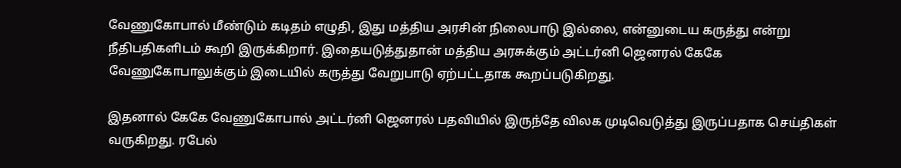வேணுகோபால் மீண்டும் கடிதம் எழுதி, இது மத்திய அரசின் நிலைபாடு இல்லை, என்னுடைய கருத்து என்று நீதிபதிகளிடம் கூறி இருக்கிறார். இதையடுத்துதான் மத்திய அரசுக்கும் அட்டர்னி ஜெனரல் கேகே வேணுகோபாலுக்கும் இடையில் கருத்து வேறுபாடு ஏற்பட்டதாக கூறப்படுகிறது.

இதனால் கேகே வேணுகோபால் அட்டர்னி ஜெனரல் பதவியில் இருந்தே விலக முடிவெடுத்து இருப்பதாக செய்திகள் வருகிறது. ரபேல்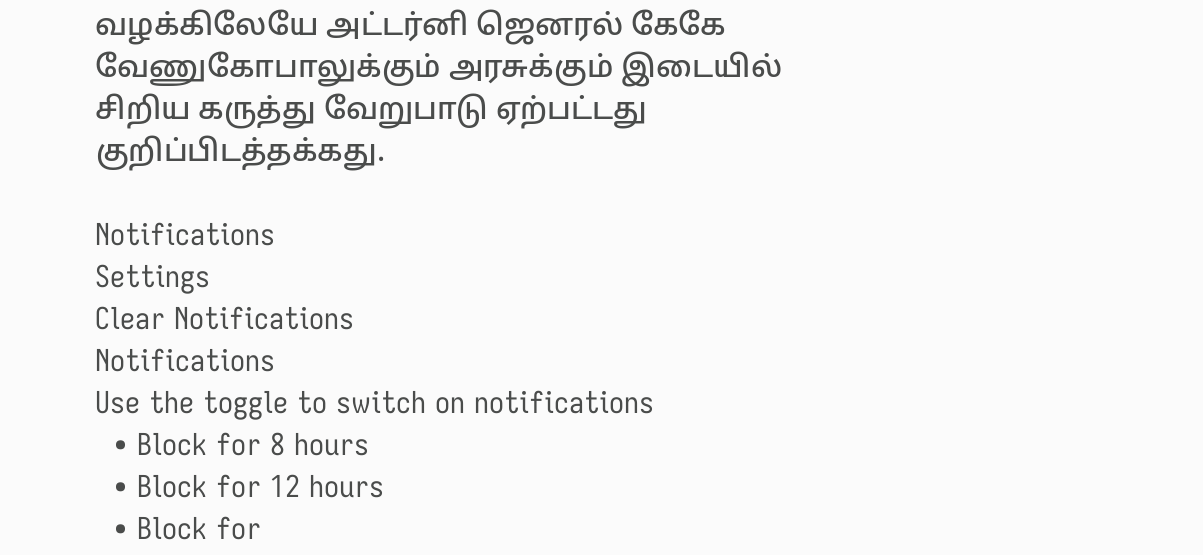வழக்கிலேயே அட்டர்னி ஜெனரல் கேகே வேணுகோபாலுக்கும் அரசுக்கும் இடையில் சிறிய கருத்து வேறுபாடு ஏற்பட்டது குறிப்பிடத்தக்கது.

Notifications
Settings
Clear Notifications
Notifications
Use the toggle to switch on notifications
  • Block for 8 hours
  • Block for 12 hours
  • Block for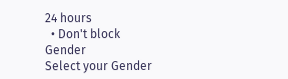24 hours
  • Don't block
Gender
Select your Gender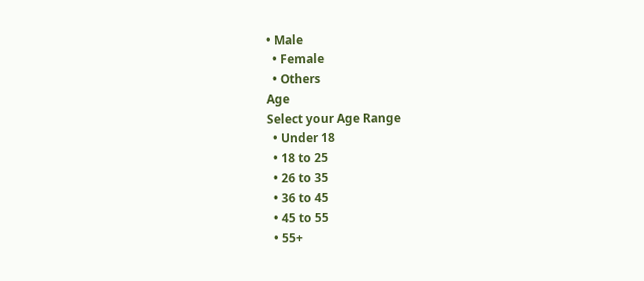• Male
  • Female
  • Others
Age
Select your Age Range
  • Under 18
  • 18 to 25
  • 26 to 35
  • 36 to 45
  • 45 to 55
  • 55+